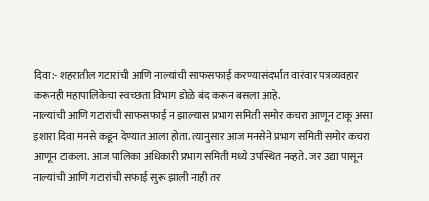दिवा:- शहरातील गटारांची आणि नाल्यांची साफसफाई करण्यासंदर्भात वारंवार पत्रव्यवहार करूनही महापालिकेचा स्वच्छता विभाग डोळे बंद करून बसला आहे.
नाल्यांची आणि गटारांची साफसफाई न झाल्यास प्रभाग समिती समोर कचरा आणून टाकू असा इशारा दिवा मनसे कडून देण्यात आला होता. त्यानुसार आज मनसेने प्रभाग समिती समोर कचरा आणून टाकला. आज पालिका अधिकारी प्रभाग समिती मध्ये उपस्थित नव्हते. जर उद्या पासून नाल्यांची आणि गटारांची सफाई सुरू झाली नाही तर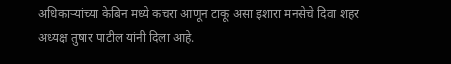अधिकाऱ्यांच्या केबिन मध्ये कचरा आणून टाकू असा इशारा मनसेचे दिवा शहर अध्यक्ष तुषार पाटील यांनी दिला आहे.